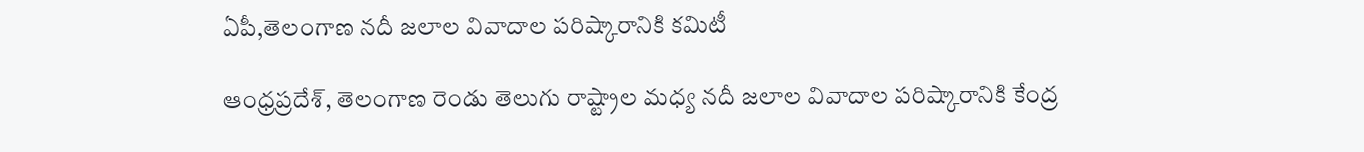ఏపీ,తెలంగాణ నదీ జలాల వివాదాల పరిష్కారానికి కమిటీ

ఆంధ్రప్రదేశ్, తెలంగాణ రెండు తెలుగు రాష్ట్రాల మధ్య నదీ జలాల వివాదాల పరిష్కారానికి కేంద్ర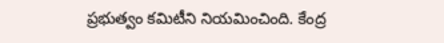ప్రభుత్వం కమిటీని నియమించింది. కేంద్ర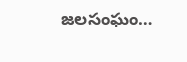జలసంఘం…